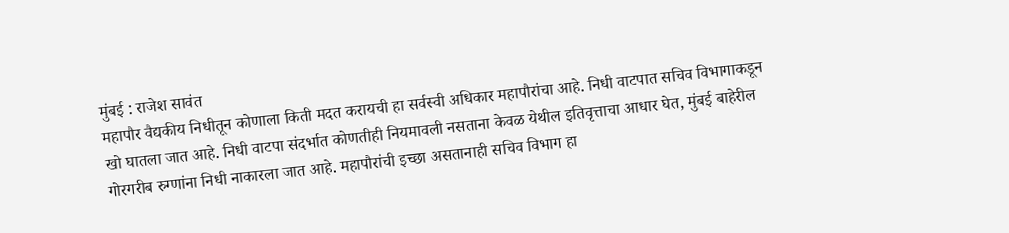मुंबई : राजेश सावंत
महापौर वैद्यकीय निधीतून कोणाला किती मदत करायची हा सर्वस्वी अधिकार महापौरांचा आहे. निधी वाटपात सचिव विभागाकडून खो घातला जात आहे. निधी वाटपा संदर्भात कोणतीही नियमावली नसताना केवळ येथील इतिवृत्ताचा आधार घेत, मुंबई बाहेरील गोरगरीब रुग्णांना निधी नाकारला जात आहे. महापौरांची इच्छा असतानाही सचिव विभाग हा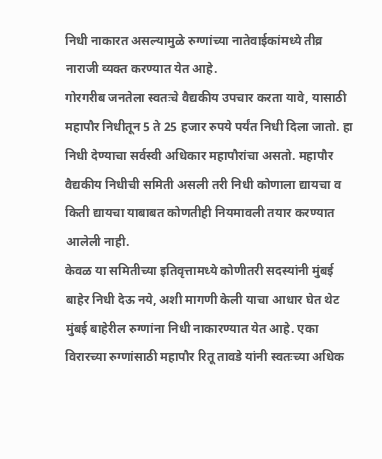निधी नाकारत असल्यामुळे रुग्णांच्या नातेवाईकांमध्ये तीव्र नाराजी व्यक्त करण्यात येत आहे.
गोरगरीब जनतेला स्वतःचे वैद्यकीय उपचार करता यावे, यासाठी महापौर निधीतून 5 ते 25 हजार रुपये पर्यंत निधी दिला जातो. हा निधी देण्याचा सर्वस्वी अधिकार महापौरांचा असतो. महापौर वैद्यकीय निधीची समिती असली तरी निधी कोणाला द्यायचा व किती द्यायचा याबाबत कोणतीही नियमावली तयार करण्यात आलेली नाही.
केवळ या समितीच्या इतिवृत्तामध्ये कोणीतरी सदस्यांनी मुंबई बाहेर निधी देऊ नये, अशी मागणी केली याचा आधार घेत थेट मुंबई बाहेरील रुग्णांना निधी नाकारण्यात येत आहे. एका विरारच्या रुग्णांसाठी महापौर रितू तावडे यांनी स्वतःच्या अधिक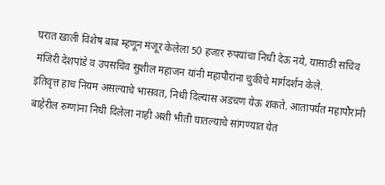घरात खाली विशेष बाब म्हणून मंजूर केलेला 50 हजार रुपयांचा निधी देऊ नये, यासाठी सचिव मंजिरी देशपांडे व उपसचिव सुशील महाजन यांनी महापौरांना चुकीचे मार्गदर्शन केले.
इतिवृत्त हाच नियम असल्याचे भासवत, निधी दिल्यास अडचण येऊ शकते. आतापर्यंत महापौरांनी बाहेरील रुग्णांना निधी दिलेला नाही अशी भीती घातल्याचे सांगण्यात येत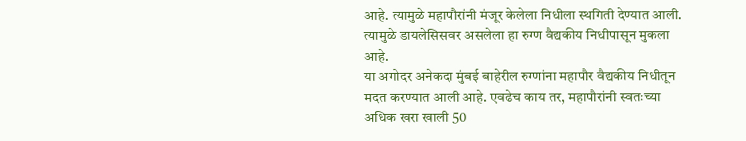आहे. त्यामुळे महापौरांनी मंजूर केलेला निधीला स्थगिती देण्यात आली. त्यामुळे डायलेसिसवर असलेला हा रुग्ण वैद्यकीय निधीपासून मुकला आहे.
या अगोदर अनेकदा मुंबई बाहेरील रुग्णांना महापौर वैद्यकीय निधीतून मदत करण्यात आली आहे. एवढेच काय तर, महापौरांनी स्वतःच्या अधिक खरा खाली 50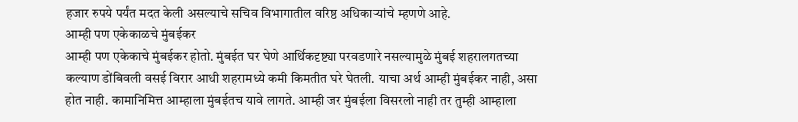हजार रुपये पर्यंत मदत केली असल्याचे सचिव विभागातील वरिष्ठ अधिकाऱ्यांचे म्हणणे आहे.
आम्ही पण एकेकाळचे मुंबईकर
आम्ही पण एकेकाचे मुंबईकर होतो. मुंबईत घर घेणे आर्थिकदृष्ट्या परवडणारे नसल्यामुळे मुंबई शहरालगतच्या कल्याण डोंबिवली वसई विरार आधी शहरामध्ये कमी किमतीत घरे घेतली. याचा अर्थ आम्ही मुंबईकर नाही, असा होत नाही. कामानिमित्त आम्हाला मुंबईतच यावे लागते. आम्ही जर मुंबईला विसरलो नाही तर तुम्ही आम्हाला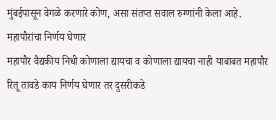मुंबईपासून वेगळे करणारे कोण, असा संतप्त सवाल रुग्णांनी केला आहे.
महापौरांचा निर्णय घेणार
महापौर वैद्यकीय निधी कोणाला द्यायचा व कोणाला द्यायचा नाही याबाबत महापौर रितू तावडे काय निर्णय घेणार तर दुसरीकडे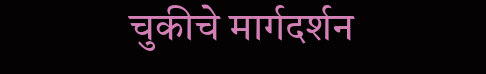चुकीचे मार्गदर्शन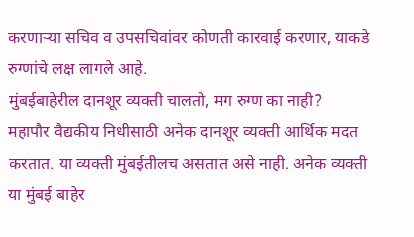करणाऱ्या सचिव व उपसचिवांवर कोणती कारवाई करणार, याकडे रुग्णांचे लक्ष लागले आहे.
मुंबईबाहेरील दानशूर व्यक्ती चालतो, मग रुग्ण का नाही?
महापौर वैद्यकीय निधीसाठी अनेक दानशूर व्यक्ती आर्थिक मदत करतात. या व्यक्ती मुंबईतीलच असतात असे नाही. अनेक व्यक्ती या मुंबई बाहेर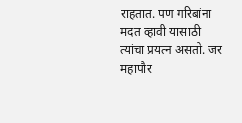राहतात. पण गरिबांना मदत व्हावी यासाठी त्यांचा प्रयत्न असतो. जर महापौर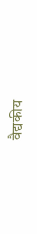वैद्यकीय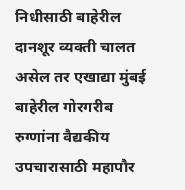निधीसाठी बाहेरील दानशूर व्यक्ती चालत असेल तर एखाद्या मुंबई बाहेरील गोरगरीब रुग्णांना वैद्यकीय उपचारासाठी महापौर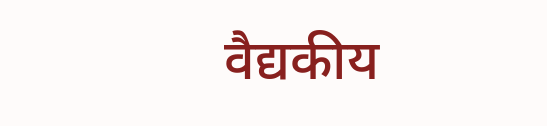वैद्यकीय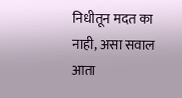निधीतून मदत का नाही, असा सवाल आता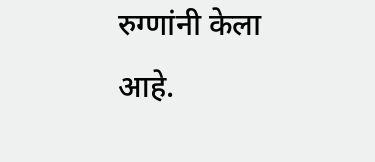रुग्णांनी केला आहे.